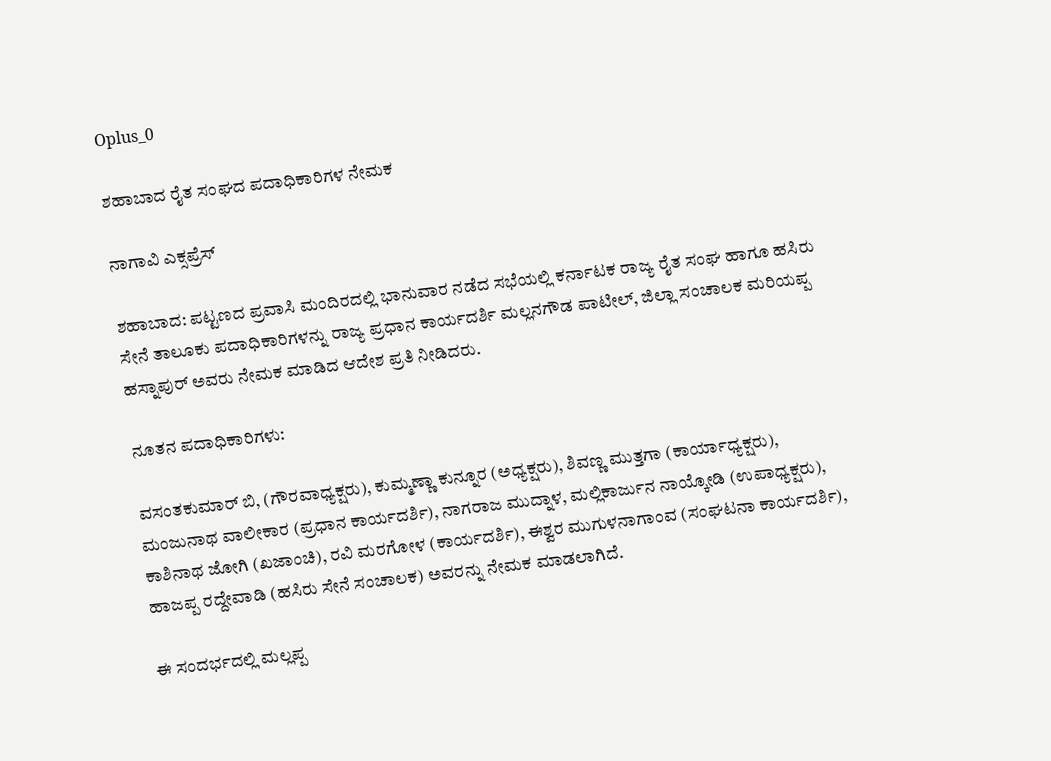Oplus_0

ಶಹಾಬಾದ ರೈತ ಸಂಘದ ಪದಾಧಿಕಾರಿಗಳ ನೇಮಕ

ನಾಗಾವಿ ಎಕ್ಸಪ್ರೆಸ್

ಶಹಾಬಾದ: ಪಟ್ಟಣದ ಪ್ರವಾಸಿ ಮಂದಿರದಲ್ಲಿ ಭಾನುವಾರ ನಡೆದ ಸಭೆಯಲ್ಲಿ ಕರ್ನಾಟಕ ರಾಜ್ಯ ರೈತ ಸಂಘ ಹಾಗೂ ಹಸಿರು ಸೇನೆ ತಾಲೂಕು ಪದಾಧಿಕಾರಿಗಳನ್ನು ರಾಜ್ಯ ಪ್ರಧಾನ ಕಾರ್ಯದರ್ಶಿ ಮಲ್ಲನಗೌಡ ಪಾಟೀಲ್, ಜಿಲ್ಲಾ ಸಂಚಾಲಕ ಮರಿಯಪ್ಪ ಹಸ್ನಾಪುರ್ ಅವರು ನೇಮಕ ಮಾಡಿದ ಆದೇಶ ಪ್ರತಿ ನೀಡಿದರು.

ನೂತನ ಪದಾಧಿಕಾರಿಗಳು:

ವಸಂತಕುಮಾರ್ ಬಿ, (ಗೌರವಾಧ್ಯಕ್ಷರು), ಕುಮ್ಮಣ್ಣಾ ಕುನ್ನೂರ (ಅಧ್ಯಕ್ಷರು), ಶಿವಣ್ಣ ಮುತ್ತಗಾ (ಕಾರ್ಯಾಧ್ಯಕ್ಷರು), ಮಂಜುನಾಥ ವಾಲೀಕಾರ (ಪ್ರಧಾನ ಕಾರ್ಯದರ್ಶಿ), ನಾಗರಾಜ ಮುದ್ನಾಳ, ಮಲ್ಲಿಕಾರ್ಜುನ ನಾಯ್ಕೋಡಿ (ಉಪಾಧ್ಯಕ್ಷರು), ಕಾಶಿನಾಥ ಜೋಗಿ (ಖಜಾಂಚಿ), ರವಿ ಮರಗೋಳ (ಕಾರ್ಯದರ್ಶಿ), ಈಶ್ವರ ಮುಗುಳನಾಗಾಂವ (ಸಂಘಟನಾ ಕಾರ್ಯದರ್ಶಿ), ಹಾಜಪ್ಪ ರದ್ದೇವಾಡಿ (ಹಸಿರು ಸೇನೆ ಸಂಚಾಲಕ) ಅವರನ್ನು ನೇಮಕ ಮಾಡಲಾಗಿದೆ.

ಈ ಸಂದರ್ಭದಲ್ಲಿ ಮಲ್ಲಪ್ಪ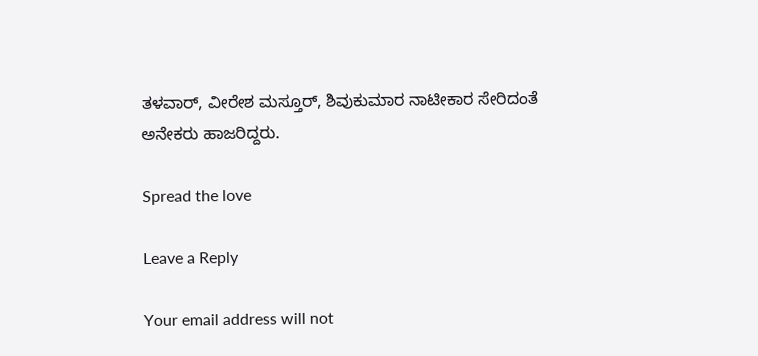ತಳವಾರ್, ವೀರೇಶ ಮಸ್ತೂರ್, ಶಿವುಕುಮಾರ ನಾಟೀಕಾರ ಸೇರಿದಂತೆ ಅನೇಕರು ಹಾಜರಿದ್ದರು.

Spread the love

Leave a Reply

Your email address will not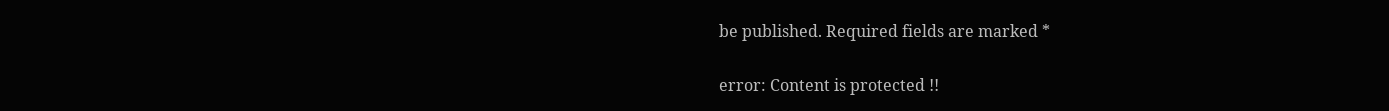be published. Required fields are marked *

error: Content is protected !!